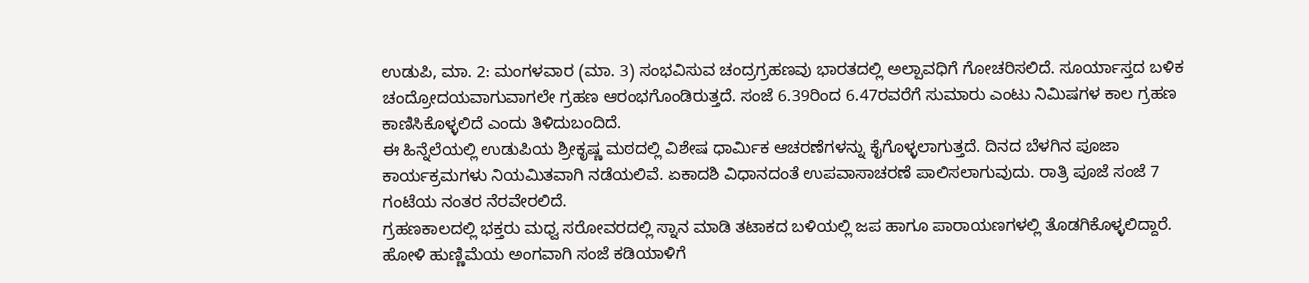ಉಡುಪಿ, ಮಾ. 2: ಮಂಗಳವಾರ (ಮಾ. 3) ಸಂಭವಿಸುವ ಚಂದ್ರಗ್ರಹಣವು ಭಾರತದಲ್ಲಿ ಅಲ್ಪಾವಧಿಗೆ ಗೋಚರಿಸಲಿದೆ. ಸೂರ್ಯಾಸ್ತದ ಬಳಿಕ ಚಂದ್ರೋದಯವಾಗುವಾಗಲೇ ಗ್ರಹಣ ಆರಂಭಗೊಂಡಿರುತ್ತದೆ. ಸಂಜೆ 6.39ರಿಂದ 6.47ರವರೆಗೆ ಸುಮಾರು ಎಂಟು ನಿಮಿಷಗಳ ಕಾಲ ಗ್ರಹಣ ಕಾಣಿಸಿಕೊಳ್ಳಲಿದೆ ಎಂದು ತಿಳಿದುಬಂದಿದೆ.
ಈ ಹಿನ್ನೆಲೆಯಲ್ಲಿ ಉಡುಪಿಯ ಶ್ರೀಕೃಷ್ಣ ಮಠದಲ್ಲಿ ವಿಶೇಷ ಧಾರ್ಮಿಕ ಆಚರಣೆಗಳನ್ನು ಕೈಗೊಳ್ಳಲಾಗುತ್ತದೆ. ದಿನದ ಬೆಳಗಿನ ಪೂಜಾ ಕಾರ್ಯಕ್ರಮಗಳು ನಿಯಮಿತವಾಗಿ ನಡೆಯಲಿವೆ. ಏಕಾದಶಿ ವಿಧಾನದಂತೆ ಉಪವಾಸಾಚರಣೆ ಪಾಲಿಸಲಾಗುವುದು. ರಾತ್ರಿ ಪೂಜೆ ಸಂಜೆ 7 ಗಂಟೆಯ ನಂತರ ನೆರವೇರಲಿದೆ.
ಗ್ರಹಣಕಾಲದಲ್ಲಿ ಭಕ್ತರು ಮಧ್ವ ಸರೋವರದಲ್ಲಿ ಸ್ನಾನ ಮಾಡಿ ತಟಾಕದ ಬಳಿಯಲ್ಲಿ ಜಪ ಹಾಗೂ ಪಾರಾಯಣಗಳಲ್ಲಿ ತೊಡಗಿಕೊಳ್ಳಲಿದ್ದಾರೆ. ಹೋಳಿ ಹುಣ್ಣಿಮೆಯ ಅಂಗವಾಗಿ ಸಂಜೆ ಕಡಿಯಾಳಿಗೆ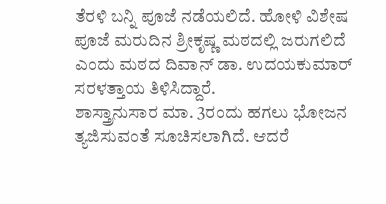ತೆರಳಿ ಬನ್ನಿ ಪೂಜೆ ನಡೆಯಲಿದೆ. ಹೋಳಿ ವಿಶೇಷ ಪೂಜೆ ಮರುದಿನ ಶ್ರೀಕೃಷ್ಣ ಮಠದಲ್ಲಿ ಜರುಗಲಿದೆ ಎಂದು ಮಠದ ದಿವಾನ್ ಡಾ. ಉದಯಕುಮಾರ್ ಸರಳತ್ತಾಯ ತಿಳಿಸಿದ್ದಾರೆ.
ಶಾಸ್ತ್ರಾನುಸಾರ ಮಾ. 3ರಂದು ಹಗಲು ಭೋಜನ ತ್ಯಜಿಸುವಂತೆ ಸೂಚಿಸಲಾಗಿದೆ. ಆದರೆ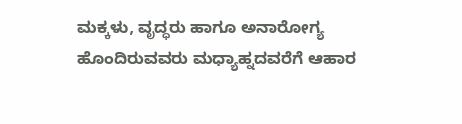ಮಕ್ಕಳು, ವೃದ್ಧರು ಹಾಗೂ ಅನಾರೋಗ್ಯ ಹೊಂದಿರುವವರು ಮಧ್ಯಾಹ್ನದವರೆಗೆ ಆಹಾರ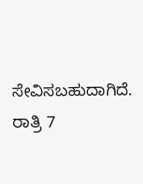ಸೇವಿಸಬಹುದಾಗಿದೆ. ರಾತ್ರಿ 7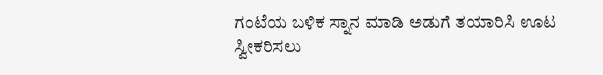ಗಂಟೆಯ ಬಳಿಕ ಸ್ನಾನ ಮಾಡಿ ಅಡುಗೆ ತಯಾರಿಸಿ ಊಟ ಸ್ವೀಕರಿಸಲು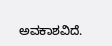ಅವಕಾಶವಿದೆ.